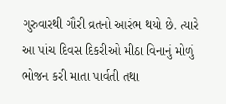ગુરુવારથી ગૌરી વ્રતનો આરંભ થયો છે. ત્યારે આ પાંચ દિવસ દિકરીઓ મીઠા વિનાનું મોળું ભોજન કરી માતા પાર્વતી તથા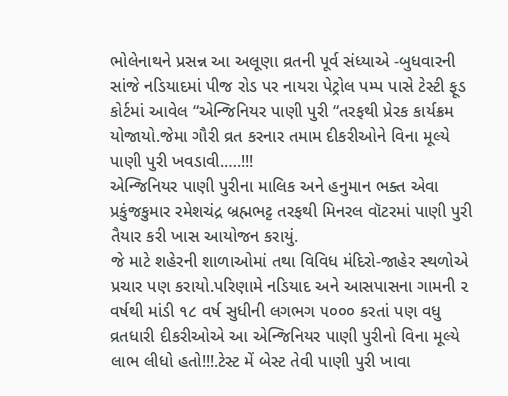ભોલેનાથને પ્રસન્ન આ અલૂણા વ્રતની પૂર્વ સંધ્યાએ -બુધવારની સાંજે નડિયાદમાં પીજ રોડ પર નાયરા પેટ્રોલ પમ્પ પાસે ટેસ્ટી ફૂડ કોર્ટમાં આવેલ “એન્જિનિયર પાણી પુરી “તરફથી પ્રેરક કાર્યક્રમ યોજાયો.જેમા ગૌરી વ્રત કરનાર તમામ દીકરીઓને વિના મૂલ્યે પાણી પુરી ખવડાવી.….!!!
એન્જિનિયર પાણી પુરીના માલિક અને હનુમાન ભક્ત એવા પ્રકુંજકુમાર રમેશચંદ્ર બ્રહ્મભટ્ટ તરફથી મિનરલ વૉટરમાં પાણી પુરી તૈયાર કરી ખાસ આયોજન કરાયું.
જે માટે શહેરની શાળાઓમાં તથા વિવિધ મંદિરો-જાહેર સ્થળોએ પ્રચાર પણ કરાયો.પરિણામે નડિયાદ અને આસપાસના ગામની ૨ વર્ષથી માંડી ૧૮ વર્ષ સુધીની લગભગ ૫૦૦૦ કરતાં પણ વધુ વ્રતધારી દીકરીઓએ આ એન્જિનિયર પાણી પુરીનો વિના મૂલ્યે લાભ લીધો હતો!!!.ટેસ્ટ મેં બેસ્ટ તેવી પાણી પુરી ખાવા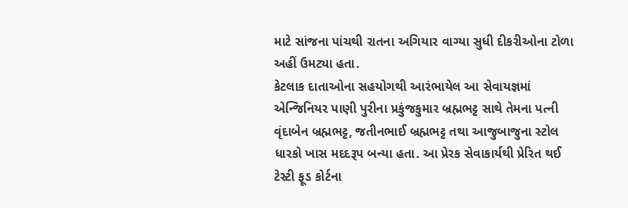માટે સાંજના પાંચથી રાતના અગિયાર વાગ્યા સુધી દીકરીઓના ટોળા અહીં ઉમટ્યા હતા.
કેટલાક દાતાઓના સહયોગથી આરંભાયેલ આ સેવાયજ્ઞમાં એન્જિનિયર પાણી પુરીના પ્રકુંજકુમાર બ્રહ્મભટ્ટ સાથે તેમના પત્ની વૃંદાબેન બ્રહ્મભટ્ટ, જતીનભાઈ બ્રહ્મભટ્ટ તથા આજુબાજુના સ્ટોલ ધારકો ખાસ મદદરૂપ બન્યા હતા. આ પ્રેરક સેવાકાર્યથી પ્રેરિત થઈ ટેસ્ટી ફૂડ કોર્ટના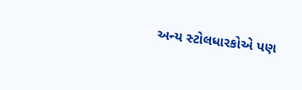અન્ય સ્ટોલધારકોએ પણ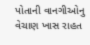પોતાની વાનગીઓનુ વેચાણ ખાસ રાહત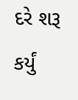દરે શરૂ કર્યું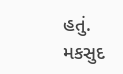હતું.
મકસુદ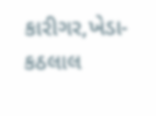કારીગર,ખેડા- કઠલાલ